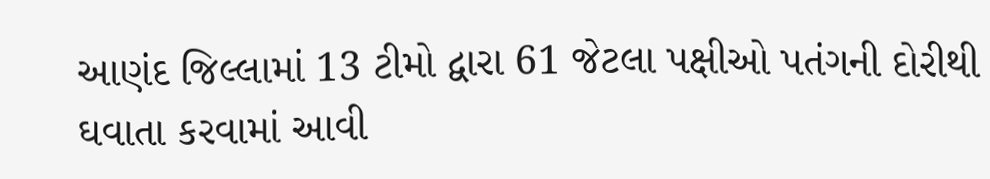આણંદ જિલ્લામાં 13 ટીમો દ્વારા 61 જેટલા પક્ષીઓ પતંગની દોરીથી ઘવાતા કરવામાં આવી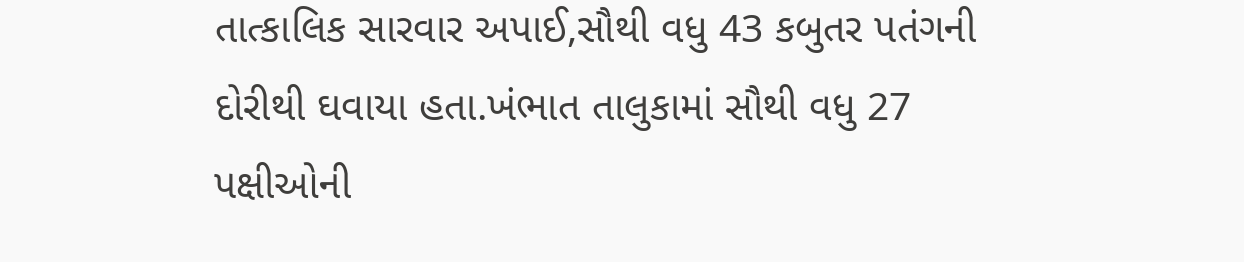તાત્કાલિક સારવાર અપાઈ,સૌથી વધુ 43 કબુતર પતંગની દોરીથી ઘવાયા હતા.ખંભાત તાલુકામાં સૌથી વધુ 27 પક્ષીઓની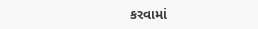કરવામાં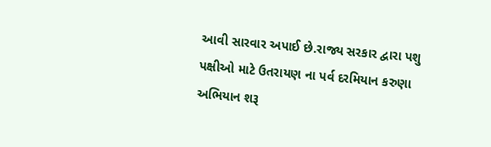આવી સારવાર અપાઈ છે.રાજ્ય સરકાર દ્વારા પશુ પક્ષીઓ માટે ઉતરાયણ ના પર્વ દરમિયાન કરુણા અભિયાન શરૂ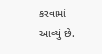કરવામાં આવ્યું છે.